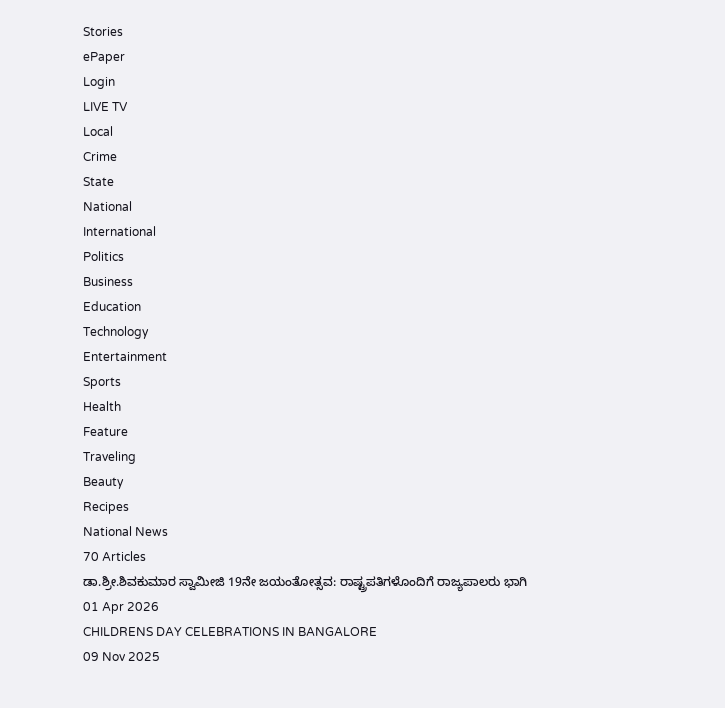Stories
ePaper
Login
LIVE TV
Local
Crime
State
National
International
Politics
Business
Education
Technology
Entertainment
Sports
Health
Feature
Traveling
Beauty
Recipes
National News
70 Articles
ಡಾ.ಶ್ರೀ.ಶಿವಕುಮಾರ ಸ್ವಾಮೀಜಿ 19ನೇ ಜಯಂತೋತ್ಸವ: ರಾಷ್ಟ್ರಪತಿಗಳೊಂದಿಗೆ ರಾಜ್ಯಪಾಲರು ಭಾಗಿ
01 Apr 2026
CHILDRENS DAY CELEBRATIONS IN BANGALORE
09 Nov 2025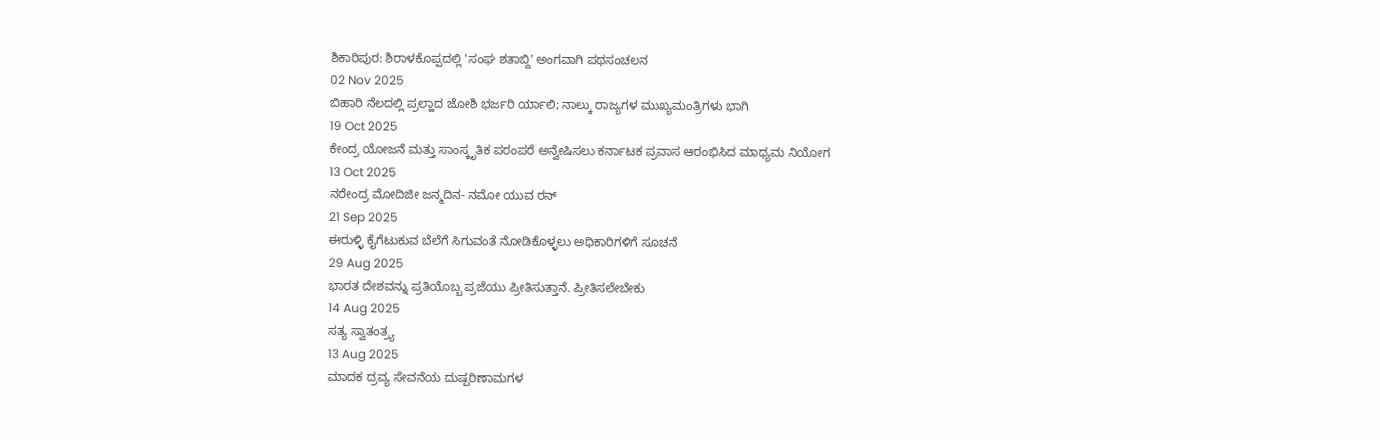ಶಿಕಾರಿಪುರ: ಶಿರಾಳಕೊಪ್ಪದಲ್ಲಿ 'ಸಂಘ ಶತಾಬ್ದಿ' ಅಂಗವಾಗಿ ಪಥಸಂಚಲನ
02 Nov 2025
ಬಿಹಾರಿ ನೆಲದಲ್ಲಿ ಪ್ರಲ್ಹಾದ ಜೋಶಿ ಭರ್ಜರಿ ರ್ಯಾಲಿ; ನಾಲ್ಕು ರಾಜ್ಯಗಳ ಮುಖ್ಯಮಂತ್ರಿಗಳು ಭಾಗಿ
19 Oct 2025
ಕೇಂದ್ರ ಯೋಜನೆ ಮತ್ತು ಸಾಂಸ್ಕೃತಿಕ ಪರಂಪರೆ ಅನ್ವೇಷಿಸಲು ಕರ್ನಾಟಕ ಪ್ರವಾಸ ಆರಂಭಿಸಿದ ಮಾಧ್ಯಮ ನಿಯೋಗ
13 Oct 2025
ನರೇಂದ್ರ ಮೋದಿಜೀ ಜನ್ಮದಿನ- ನಮೋ ಯುವ ರನ್
21 Sep 2025
ಈರುಳ್ಳಿ ಕೈಗೆಟುಕುವ ಬೆಲೆಗೆ ಸಿಗುವಂತೆ ನೋಡಿಕೊಳ್ಳಲು ಅಧಿಕಾರಿಗಳಿಗೆ ಸೂಚನೆ
29 Aug 2025
ಭಾರತ ದೇಶವನ್ನು ಪ್ರತಿಯೊಬ್ಬ ಪ್ರಜೆಯು ಪ್ರೀತಿಸುತ್ತಾನೆ. ಪ್ರೀತಿಸಲೇಬೇಕು
14 Aug 2025
ಸತ್ಯ ಸ್ವಾತಂತ್ರ್ಯ
13 Aug 2025
ಮಾದಕ ದ್ರವ್ಯ ಸೇವನೆಯ ದುಷ್ಪರಿಣಾಮಗಳ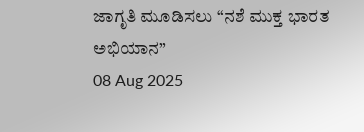ಜಾಗೃತಿ ಮೂಡಿಸಲು “ನಶೆ ಮುಕ್ತ ಭಾರತ ಅಭಿಯಾನ”
08 Aug 2025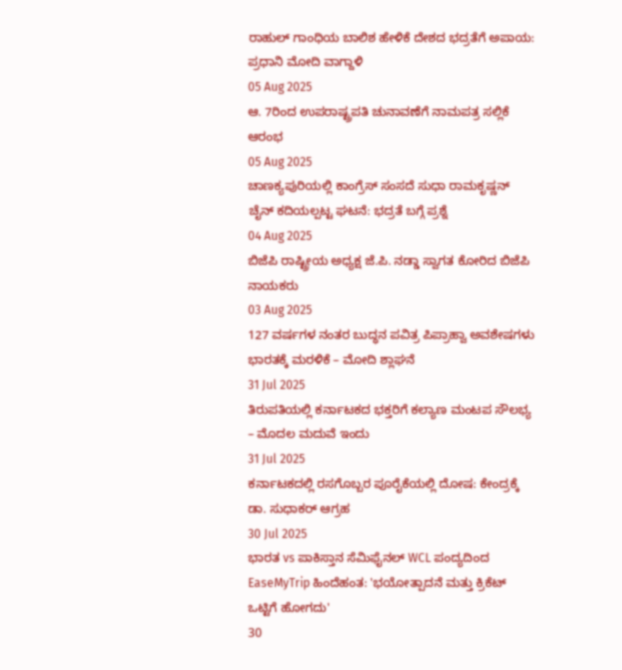ರಾಹುಲ್ ಗಾಂಧಿಯ ಬಾಲಿಶ ಹೇಳಿಕೆ ದೇಶದ ಭದ್ರತೆಗೆ ಅಪಾಯ: ಪ್ರಧಾನಿ ಮೋದಿ ವಾಗ್ದಾಳಿ
05 Aug 2025
ಆ. 7ರಿಂದ ಉಪರಾಷ್ಟ್ರಪತಿ ಚುನಾವಣೆಗೆ ನಾಮಪತ್ರ ಸಲ್ಲಿಕೆ ಆರಂಭ
05 Aug 2025
ಚಾಣಕ್ಯಪುರಿಯಲ್ಲಿ ಕಾಂಗ್ರೆಸ್ ಸಂಸದೆ ಸುಧಾ ರಾಮಕೃಷ್ಣನ್ ಚೈನ್ ಕದಿಯಲ್ಪಟ್ಟ ಘಟನೆ: ಭದ್ರತೆ ಬಗ್ಗೆ ಪ್ರಶ್ನೆ
04 Aug 2025
ಬಿಜೆಪಿ ರಾಷ್ಟ್ರೀಯ ಅಧ್ಯಕ್ಷ ಜೆ.ಪಿ. ನಡ್ಡಾ ಸ್ವಾಗತ ಕೋರಿದ ಬಿಜೆಪಿ ನಾಯಕರು
03 Aug 2025
127 ವರ್ಷಗಳ ನಂತರ ಬುದ್ಧನ ಪವಿತ್ರ ಪಿಪ್ರಾಹ್ವಾ ಅವಶೇಷಗಳು ಭಾರತಕ್ಕೆ ಮರಳಿಕೆ – ಮೋದಿ ಶ್ಲಾಘನೆ
31 Jul 2025
ತಿರುಪತಿಯಲ್ಲಿ ಕರ್ನಾಟಕದ ಭಕ್ತರಿಗೆ ಕಲ್ಯಾಣ ಮಂಟಪ ಸೌಲಭ್ಯ – ಮೊದಲ ಮದುವೆ ಇಂದು
31 Jul 2025
ಕರ್ನಾಟಕದಲ್ಲಿ ರಸಗೊಬ್ಬರ ಪೂರೈಕೆಯಲ್ಲಿ ದೋಷ: ಕೇಂದ್ರಕ್ಕೆ ಡಾ. ಸುಧಾಕರ್ ಆಗ್ರಹ
30 Jul 2025
ಭಾರತ vs ಪಾಕಿಸ್ತಾನ ಸೆಮಿಫೈನಲ್ WCL ಪಂದ್ಯದಿಂದ EaseMyTrip ಹಿಂದೆಹಂತ: 'ಭಯೋತ್ಪಾದನೆ ಮತ್ತು ಕ್ರಿಕೆಟ್ ಒಟ್ಟಿಗೆ ಹೋಗದು'
30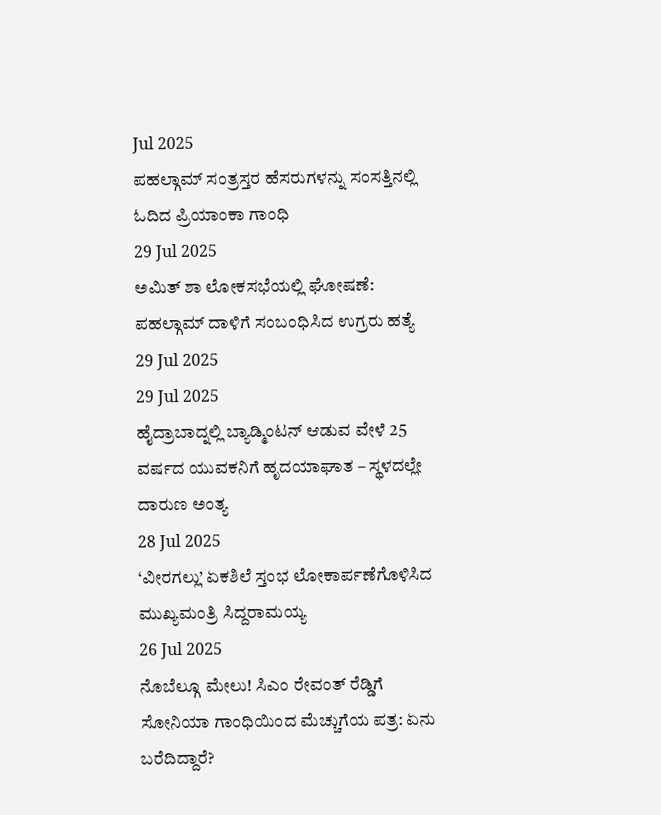Jul 2025
ಪಹಲ್ಗಾಮ್ ಸಂತ್ರಸ್ತರ ಹೆಸರುಗಳನ್ನು ಸಂಸತ್ತಿನಲ್ಲಿ ಓದಿದ ಪ್ರಿಯಾಂಕಾ ಗಾಂಧಿ
29 Jul 2025
ಅಮಿತ್ ಶಾ ಲೋಕಸಭೆಯಲ್ಲಿ ಘೋಷಣೆ: ಪಹಲ್ಗಾಮ್ ದಾಳಿಗೆ ಸಂಬಂಧಿಸಿದ ಉಗ್ರರು ಹತ್ಯೆ
29 Jul 2025
29 Jul 2025
ಹೈದ್ರಾಬಾದ್ನಲ್ಲಿ ಬ್ಯಾಡ್ಮಿಂಟನ್ ಆಡುವ ವೇಳೆ 25 ವರ್ಷದ ಯುವಕನಿಗೆ ಹೃದಯಾಘಾತ – ಸ್ಥಳದಲ್ಲೇ ದಾರುಣ ಅಂತ್ಯ
28 Jul 2025
‘ವೀರಗಲ್ಲು’ ಏಕಶಿಲೆ ಸ್ತಂಭ ಲೋಕಾರ್ಪಣೆಗೊಳಿಸಿದ ಮುಖ್ಯಮಂತ್ರಿ ಸಿದ್ದರಾಮಯ್ಯ
26 Jul 2025
ನೊಬೆಲ್ಗೂ ಮೇಲು! ಸಿಎಂ ರೇವಂತ್ ರೆಡ್ಡಿಗೆ ಸೋನಿಯಾ ಗಾಂಧಿಯಿಂದ ಮೆಚ್ಚುಗೆಯ ಪತ್ರ: ಏನು ಬರೆದಿದ್ದಾರೆ?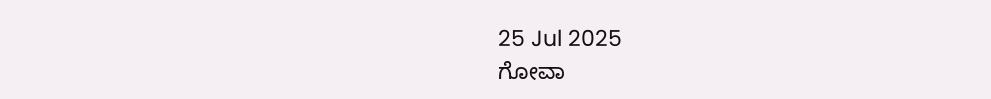25 Jul 2025
ಗೋವಾ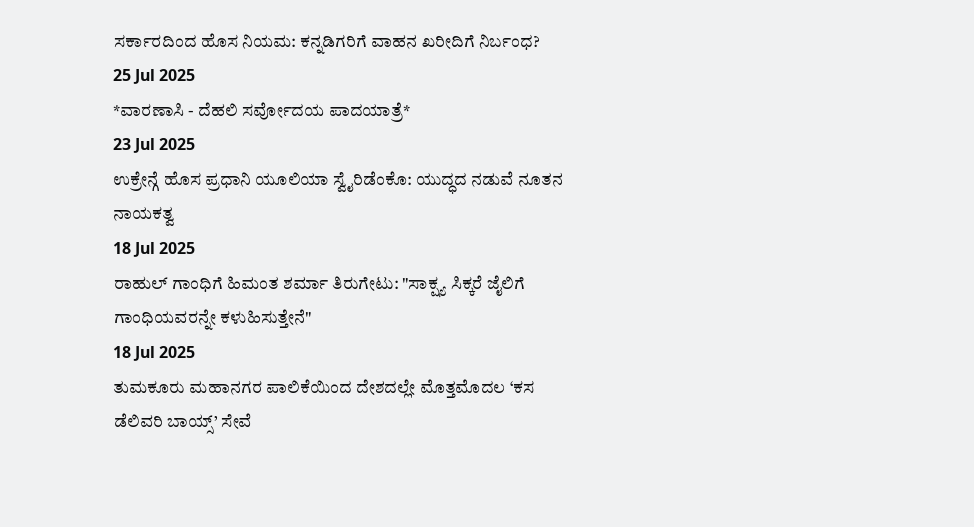ಸರ್ಕಾರದಿಂದ ಹೊಸ ನಿಯಮ: ಕನ್ನಡಿಗರಿಗೆ ವಾಹನ ಖರೀದಿಗೆ ನಿರ್ಬಂಧ?
25 Jul 2025
*ವಾರಣಾಸಿ - ದೆಹಲಿ ಸರ್ವೋದಯ ಪಾದಯಾತ್ರೆ*
23 Jul 2025
ಉಕ್ರೇನ್ಗೆ ಹೊಸ ಪ್ರಧಾನಿ ಯೂಲಿಯಾ ಸ್ವೈರಿಡೆಂಕೊ: ಯುದ್ಧದ ನಡುವೆ ನೂತನ ನಾಯಕತ್ವ
18 Jul 2025
ರಾಹುಲ್ ಗಾಂಧಿಗೆ ಹಿಮಂತ ಶರ್ಮಾ ತಿರುಗೇಟು: "ಸಾಕ್ಷ್ಯ ಸಿಕ್ಕರೆ ಜೈಲಿಗೆ ಗಾಂಧಿಯವರನ್ನೇ ಕಳುಹಿಸುತ್ತೇನೆ"
18 Jul 2025
ತುಮಕೂರು ಮಹಾನಗರ ಪಾಲಿಕೆಯಿಂದ ದೇಶದಲ್ಲೇ ಮೊತ್ತಮೊದಲ ‘ಕಸ ಡೆಲಿವರಿ ಬಾಯ್ಸ್’ ಸೇವೆ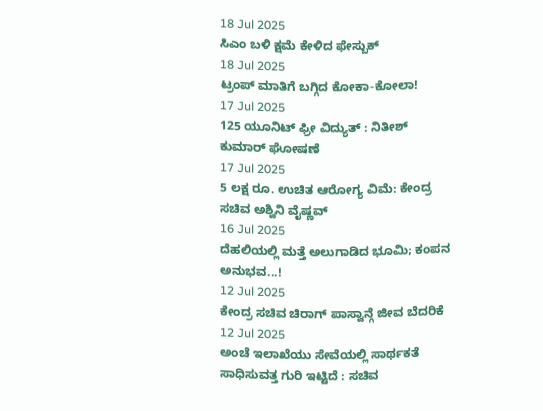18 Jul 2025
ಸಿಎಂ ಬಳಿ ಕ್ಷಮೆ ಕೇಳಿದ ಫೇಸ್ಬುಕ್
18 Jul 2025
ಟ್ರಂಪ್ ಮಾತಿಗೆ ಬಗ್ಗಿದ ಕೋಕಾ-ಕೋಲಾ!
17 Jul 2025
125 ಯೂನಿಟ್ ಫ್ರೀ ವಿದ್ಯುತ್ : ನಿತೀಶ್ ಕುಮಾರ್ ಘೋಷಣೆ
17 Jul 2025
5 ಲಕ್ಷ ರೂ. ಉಚಿತ ಆರೋಗ್ಯ ವಿಮೆ: ಕೇಂದ್ರ ಸಚಿವ ಅಶ್ವಿನಿ ವೈಷ್ಣವ್
16 Jul 2025
ದೆಹಲಿಯಲ್ಲಿ ಮತ್ತೆ ಅಲುಗಾಡಿದ ಭೂಮಿ; ಕಂಪನ ಅನುಭವ...!
12 Jul 2025
ಕೇಂದ್ರ ಸಚಿವ ಚಿರಾಗ್ ಪಾಸ್ವಾನ್ಗೆ ಜೀವ ಬೆದರಿಕೆ
12 Jul 2025
ಅಂಚೆ ಇಲಾಖೆಯು ಸೇವೆಯಲ್ಲಿ ಸಾರ್ಥಕತೆ ಸಾಧಿಸುವತ್ತ ಗುರಿ ಇಟ್ಟಿದೆ : ಸಚಿವ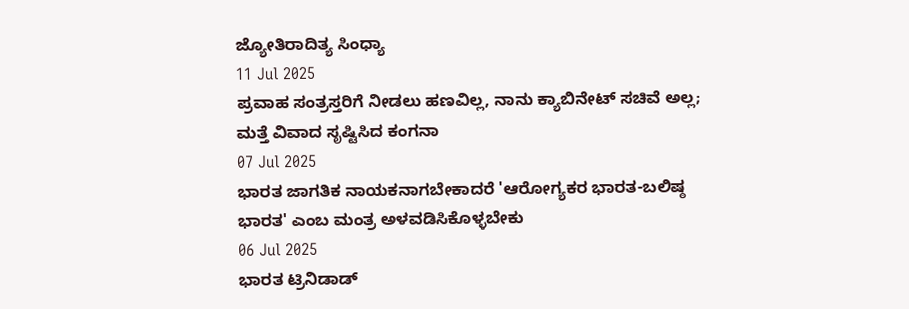ಜ್ಯೋತಿರಾದಿತ್ಯ ಸಿಂಧ್ಯಾ
11 Jul 2025
ಪ್ರವಾಹ ಸಂತ್ರಸ್ತರಿಗೆ ನೀಡಲು ಹಣವಿಲ್ಲ, ನಾನು ಕ್ಯಾಬಿನೇಟ್ ಸಚಿವೆ ಅಲ್ಲ; ಮತ್ತೆ ವಿವಾದ ಸೃಷ್ಟಿಸಿದ ಕಂಗನಾ
07 Jul 2025
ಭಾರತ ಜಾಗತಿಕ ನಾಯಕನಾಗಬೇಕಾದರೆ 'ಆರೋಗ್ಯಕರ ಭಾರತ-ಬಲಿಷ್ಠ ಭಾರತ' ಎಂಬ ಮಂತ್ರ ಅಳವಡಿಸಿಕೊಳ್ಳಬೇಕು
06 Jul 2025
ಭಾರತ ಟ್ರಿನಿಡಾಡ್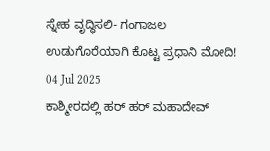ಸ್ನೇಹ ವೃದ್ಧಿಸಲಿ- ಗಂಗಾಜಲ ಉಡುಗೊರೆಯಾಗಿ ಕೊಟ್ಟ ಪ್ರಧಾನಿ ಮೋದಿ!
04 Jul 2025
ಕಾಶ್ಮೀರದಲ್ಲಿ ಹರ್ ಹರ್ ಮಹಾದೇವ್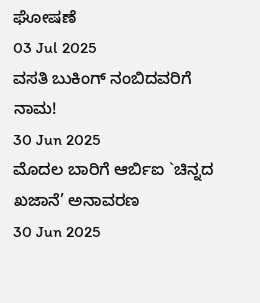ಘೋಷಣೆ
03 Jul 2025
ವಸತಿ ಬುಕಿಂಗ್ ನಂಬಿದವರಿಗೆ ನಾಮ!
30 Jun 2025
ಮೊದಲ ಬಾರಿಗೆ ಆರ್ಬಿಐ `ಚಿನ್ನದ ಖಜಾನೆ’ ಅನಾವರಣ
30 Jun 2025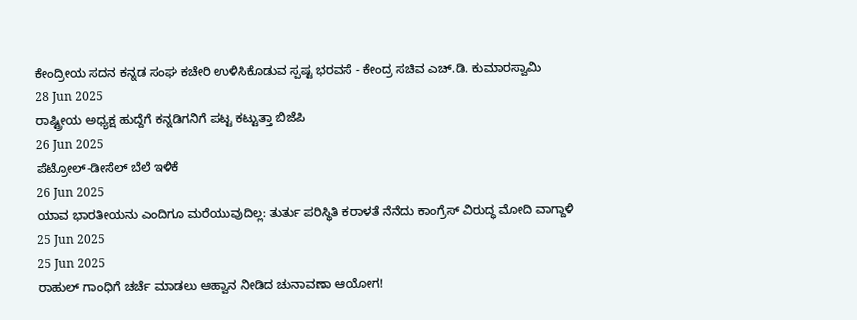ಕೇಂದ್ರೀಯ ಸದನ ಕನ್ನಡ ಸಂಘ ಕಚೇರಿ ಉಳಿಸಿಕೊಡುವ ಸ್ಪಷ್ಟ ಭರವಸೆ - ಕೇಂದ್ರ ಸಚಿವ ಎಚ್.ಡಿ. ಕುಮಾರಸ್ವಾಮಿ
28 Jun 2025
ರಾಷ್ಟ್ರೀಯ ಅಧ್ಯಕ್ಷ ಹುದ್ದೆಗೆ ಕನ್ನಡಿಗನಿಗೆ ಪಟ್ಟ ಕಟ್ಟುತ್ತಾ ಬಿಜೆಪಿ
26 Jun 2025
ಪೆಟ್ರೋಲ್-ಡೀಸೆಲ್ ಬೆಲೆ ಇಳಿಕೆ
26 Jun 2025
ಯಾವ ಭಾರತೀಯನು ಎಂದಿಗೂ ಮರೆಯುವುದಿಲ್ಲ: ತುರ್ತು ಪರಿಸ್ಥಿತಿ ಕರಾಳತೆ ನೆನೆದು ಕಾಂಗ್ರೆಸ್ ವಿರುದ್ಧ ಮೋದಿ ವಾಗ್ದಾಳಿ
25 Jun 2025
25 Jun 2025
ರಾಹುಲ್ ಗಾಂಧಿಗೆ ಚರ್ಚೆ ಮಾಡಲು ಆಹ್ವಾನ ನೀಡಿದ ಚುನಾವಣಾ ಆಯೋಗ!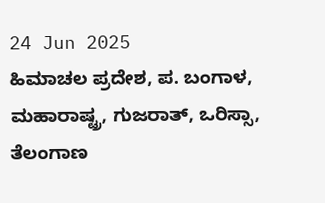24 Jun 2025
ಹಿಮಾಚಲ ಪ್ರದೇಶ, ಪ. ಬಂಗಾಳ, ಮಹಾರಾಷ್ಟ್ರ, ಗುಜರಾತ್, ಒರಿಸ್ಸಾ, ತೆಲಂಗಾಣ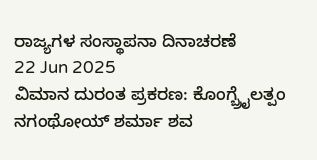ರಾಜ್ಯಗಳ ಸಂಸ್ಥಾಪನಾ ದಿನಾಚರಣೆ
22 Jun 2025
ವಿಮಾನ ದುರಂತ ಪ್ರಕರಣ: ಕೊಂಗ್ಬ್ರೈಲತ್ಪಂ ನಗಂಥೋಯ್ ಶರ್ಮಾ ಶವ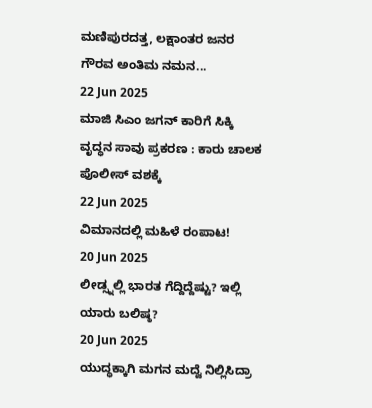ಮಣಿಪುರದತ್ತ, ಲಕ್ಷಾಂತರ ಜನರ ಗೌರವ ಅಂತಿಮ ನಮನ...
22 Jun 2025
ಮಾಜಿ ಸಿಎಂ ಜಗನ್ ಕಾರಿಗೆ ಸಿಕ್ಕಿ ವೃದ್ಧನ ಸಾವು ಪ್ರಕರಣ : ಕಾರು ಚಾಲಕ ಪೊಲೀಸ್ ವಶಕ್ಕೆ
22 Jun 2025
ವಿಮಾನದಲ್ಲಿ ಮಹಿಳೆ ರಂಪಾಟ!
20 Jun 2025
ಲೀಡ್ಸ್ನಲ್ಲಿ ಭಾರತ ಗೆದ್ದಿದ್ದೆಷ್ಟು? ಇಲ್ಲಿ ಯಾರು ಬಲಿಷ್ಠ?
20 Jun 2025
ಯುದ್ಧಕ್ಕಾಗಿ ಮಗನ ಮದ್ವೆ ನಿಲ್ಲಿಸಿದ್ರಾ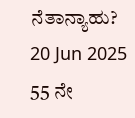ನೆತಾನ್ಯಾಹು?
20 Jun 2025
55 ನೇ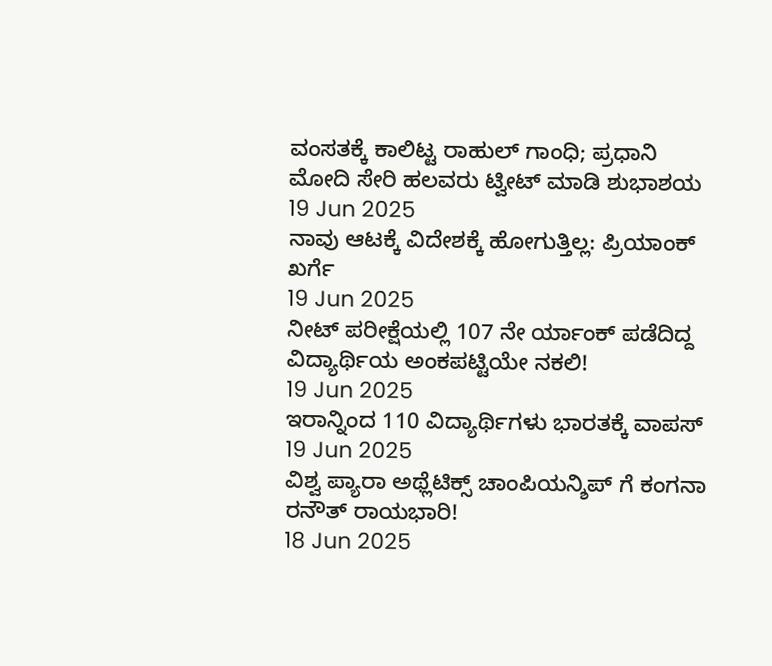ವಂಸತಕ್ಕೆ ಕಾಲಿಟ್ಟ ರಾಹುಲ್ ಗಾಂಧಿ; ಪ್ರಧಾನಿ ಮೋದಿ ಸೇರಿ ಹಲವರು ಟ್ವೀಟ್ ಮಾಡಿ ಶುಭಾಶಯ
19 Jun 2025
ನಾವು ಆಟಕ್ಕೆ ವಿದೇಶಕ್ಕೆ ಹೋಗುತ್ತಿಲ್ಲ: ಪ್ರಿಯಾಂಕ್ ಖರ್ಗೆ
19 Jun 2025
ನೀಟ್ ಪರೀಕ್ಷೆಯಲ್ಲಿ 107 ನೇ ರ್ಯಾಂಕ್ ಪಡೆದಿದ್ದ ವಿದ್ಯಾರ್ಥಿಯ ಅಂಕಪಟ್ಟಿಯೇ ನಕಲಿ!
19 Jun 2025
ಇರಾನ್ನಿಂದ 110 ವಿದ್ಯಾರ್ಥಿಗಳು ಭಾರತಕ್ಕೆ ವಾಪಸ್
19 Jun 2025
ವಿಶ್ವ ಪ್ಯಾರಾ ಅಥ್ಲೆಟಿಕ್ಸ್ ಚಾಂಪಿಯನ್ಶಿಪ್ ಗೆ ಕಂಗನಾ ರನೌತ್ ರಾಯಭಾರಿ!
18 Jun 2025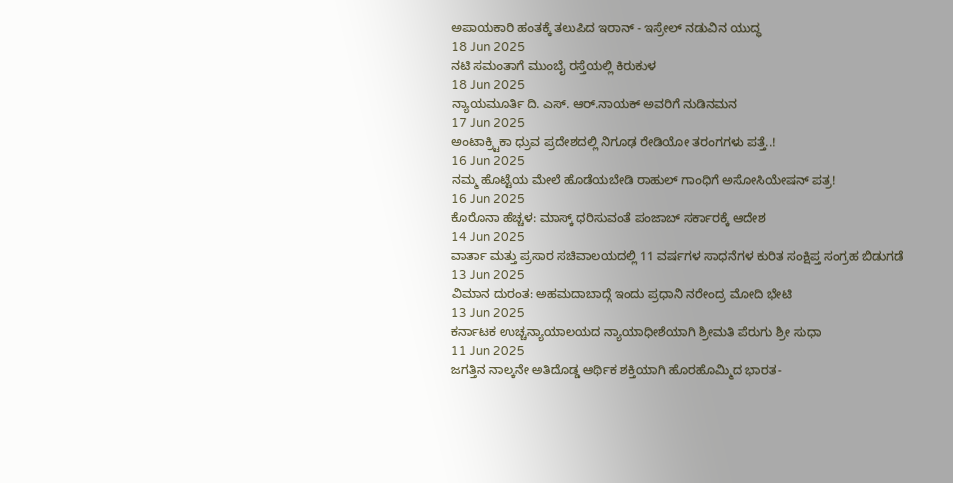ಅಪಾಯಕಾರಿ ಹಂತಕ್ಕೆ ತಲುಪಿದ ಇರಾನ್ - ಇಸ್ರೇಲ್ ನಡುವಿನ ಯುದ್ಧ
18 Jun 2025
ನಟಿ ಸಮಂತಾಗೆ ಮುಂಬೈ ರಸ್ತೆಯಲ್ಲಿ ಕಿರುಕುಳ
18 Jun 2025
ನ್ಯಾಯಮೂರ್ತಿ ದಿ. ಎಸ್. ಆರ್.ನಾಯಕ್ ಅವರಿಗೆ ನುಡಿನಮನ
17 Jun 2025
ಅಂಟಾಕ್ರ್ಟಿಕಾ ಧ್ರುವ ಪ್ರದೇಶದಲ್ಲಿ ನಿಗೂಢ ರೇಡಿಯೋ ತರಂಗಗಳು ಪತ್ತೆ..!
16 Jun 2025
ನಮ್ಮ ಹೊಟ್ಟೆಯ ಮೇಲೆ ಹೊಡೆಯಬೇಡಿ ರಾಹುಲ್ ಗಾಂಧಿಗೆ ಅಸೋಸಿಯೇಷನ್ ಪತ್ರ!
16 Jun 2025
ಕೊರೊನಾ ಹೆಚ್ಚಳ: ಮಾಸ್ಕ್ ಧರಿಸುವಂತೆ ಪಂಜಾಬ್ ಸರ್ಕಾರಕ್ಕೆ ಆದೇಶ
14 Jun 2025
ವಾರ್ತಾ ಮತ್ತು ಪ್ರಸಾರ ಸಚಿವಾಲಯದಲ್ಲಿ 11 ವರ್ಷಗಳ ಸಾಧನೆಗಳ ಕುರಿತ ಸಂಕ್ಷಿಪ್ತ ಸಂಗ್ರಹ ಬಿಡುಗಡೆ
13 Jun 2025
ವಿಮಾನ ದುರಂತ: ಅಹಮದಾಬಾದ್ಗೆ ಇಂದು ಪ್ರಧಾನಿ ನರೇಂದ್ರ ಮೋದಿ ಭೇಟಿ
13 Jun 2025
ಕರ್ನಾಟಕ ಉಚ್ಚನ್ಯಾಯಾಲಯದ ನ್ಯಾಯಾಧೀಶೆಯಾಗಿ ಶ್ರೀಮತಿ ಪೆರುಗು ಶ್ರೀ ಸುಧಾ
11 Jun 2025
ಜಗತ್ತಿನ ನಾಲ್ಕನೇ ಅತಿದೊಡ್ಡ ಆರ್ಥಿಕ ಶಕ್ತಿಯಾಗಿ ಹೊರಹೊಮ್ಮಿದ ಭಾರತ-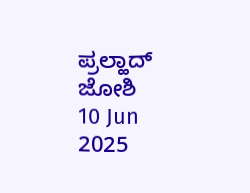ಪ್ರಲ್ಹಾದ್ ಜೋಶಿ
10 Jun 2025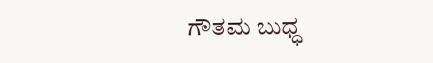ಗೌತಮ ಬುಧ್ಧ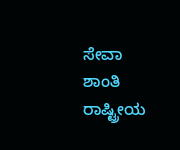ಸೇವಾ ಶಾಂತಿ ರಾಷ್ಟ್ರೀಯ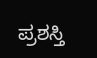ಪ್ರಶಸ್ತಿ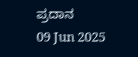ಪ್ರದಾನ
09 Jun 2025